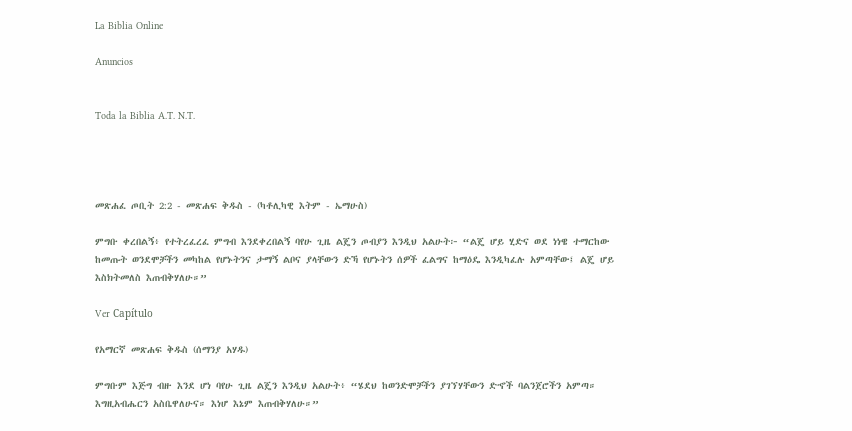La Biblia Online

Anuncios


Toda la Biblia A.T. N.T.




መጽሐፈ ጦቢት 2:2 - መጽሐፍ ቅዱስ - (ካቶሊካዊ እትም - ኤማሁስ)

ምግቡ ቀረበልኝ፥ የተትረፈረፈ ምግብ እንደቀረበልኝ ባየሁ ጊዜ ልጄን ጦብያን እንዲህ አልሁት፦ “ልጄ ሆይ ሂድና ወደ ነነዌ ተማርከው ከመጡት ወንደሞቻችን መካከል የሆኑትንና ታማኝ ልቦና ያላቸውን ድኻ የሆኑትን ሰዎች ፈልግና ከማዕዴ እንዲካፈሉ አምጣቸው፤ ልጄ ሆይ እስክትመለስ እጠብቅሃለሁ።”

Ver Capítulo

የአማርኛ መጽሐፍ ቅዱስ (ሰማንያ አሃዱ)

ምግቡም እጅግ ብዙ እንደ ሆነ ባየሁ ጊዜ ልጄን እንዲህ አልሁት፥ “ሄደህ ከወንድሞቻችን ያገኘሃቸውን ድኆች ባልንጀሮችን አምጣ። እግዚአብሔርን አስቤዋለሁና። እነሆ እኔም እጠብቅሃለሁ።”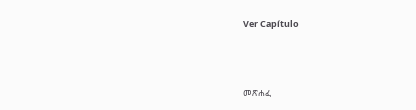Ver Capítulo



መጽሐፈ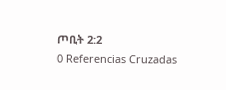ጦቢት 2:2
0 Referencias Cruzadas